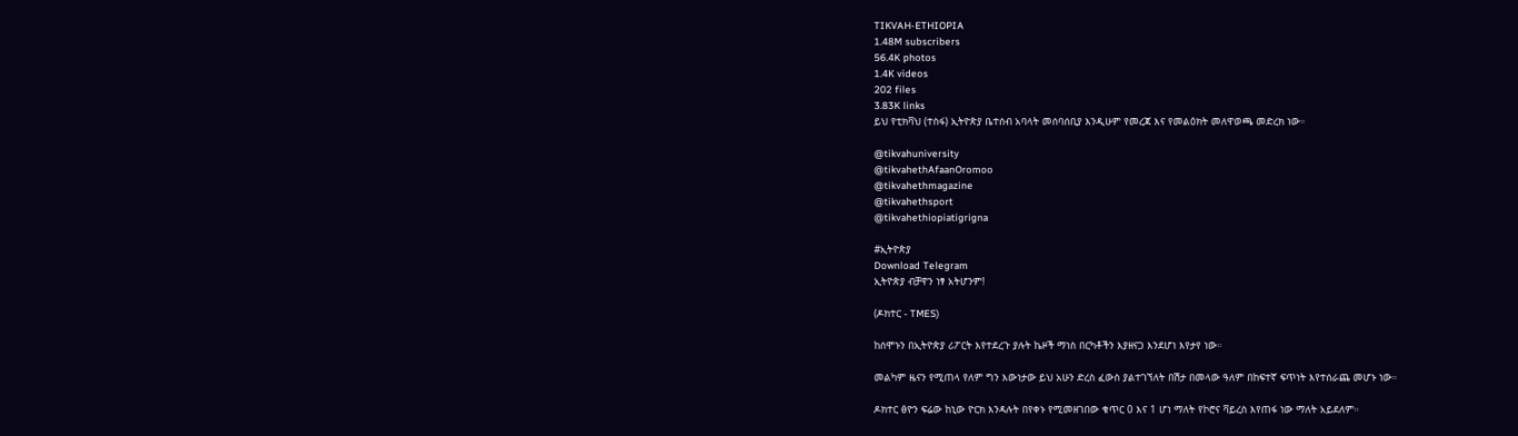TIKVAH-ETHIOPIA
1.48M subscribers
56.4K photos
1.4K videos
202 files
3.83K links
ይህ የቲክቫህ (ተስፋ) ኢትዮጵያ ቤተሰብ አባላት መሰባሰቢያ እንዲሁም የመረጃ እና የመልዕክት መለዋወጫ መድረክ ነው።

@tikvahuniversity
@tikvahethAfaanOromoo
@tikvahethmagazine
@tikvahethsport
@tikvahethiopiatigrigna

#ኢትዮጵያ
Download Telegram
ኢትዮጵያ ብቻዋን ነፃ አትሆንም!

(ዶክተር - TMES)

ከሰሞኑን በኢትዮጵያ ሪፖርት እየተደረጉ ያሉት ኬዞች ማነስ በርካቶችን እያዘናጋ እንደሆነ እየታየ ነው።

መልካም ዜናን የሚጠላ የለም ግን እውነታው ይህ አሁን ድረስ ፈውስ ያልተገኘለት በሽታ በመላው ዓለም በከፍተኛ ፍጥነት እየተሰራጨ መሆኑ ነው።

ዶክተር ፅዮን ፍሬው ከኒው ዮርክ እንዳሉት በየቀኑ የሚመዘገበው ቁጥር 0 እና 1 ሆነ ማለት የኮሮና ቫይረስ እየጠፋ ነው ማለት አይደለም።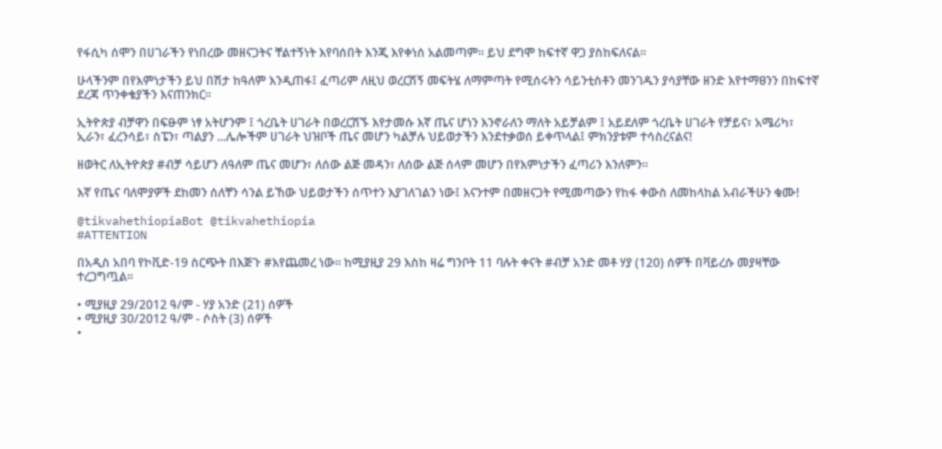የፋሲካ ሰሞን በሀገራችን የነበረው መዘናጋትና ቸልተኝነት እየባሰበት እንጂ እየቀነሰ አልመጣም። ይህ ደግሞ ከፍተኛ ዋጋ ያስከፍለናል።

ሁላችንም በየእምነታችን ይህ በሽታ ከዓለም እንዲጠፋ፤ ፈጣሪም ለዚህ ወረርሽኝ መፍትሄ ለማምጣት የሚሰሩትን ሳይንቲስቶን መንገዱን ያሳያቸው ዘንድ እየተማፀንን በከፍተኛ ደረጃ ጥንቀቄያችን እናጠንክር።

ኢትዮጵያ ብቻዋን በፍፁም ነፃ አትሆንም ፤ ጎረቤት ሀገራት በወረርሽኙ እየታመሱ እኛ ጤና ሆነን እንኖራለን ማለት አይቻልም ፤ አይደለም ጎረቤት ሀገራት የቻይና፣ አሜሪካ፣ ኢራን፣ ፈረንሳይ፣ ስፔን፣ ጣልያን ...ሌሎችም ሀገራት ህዝቦች ጤና መሆን ካልቻሉ ህይወታችን እንደተቃወሰ ይቀጥላል፤ ምክንያቱም ተሳስረናልና!

ዘወትር ለኢትዮጵያ #ብቻ ሳይሆን ለዓለም ጤና መሆን፣ ለሰው ልጅ መዳን፣ ለሰው ልጅ ሰላም መሆን በየእምነታችን ፈጣሪን እንለምን።

እኛ የጤና ባለሞያዎች ደከመን ሰለቸን ሳንል ይኸው ህይወታችን ሰጥተን እያገለገልን ነው፤ እናንተም በመዘናጋት የሚመጣውን የከፋ ቀውስ ለመከላከል አብራችሁን ቁሙ!

@tikvahethiopiaBot @tikvahethiopia
#ATTENTION

በአዲስ አበባ የኮቪድ-19 ስርጭት በእጅጉ #እየጨመረ ነው። ከሚያዚያ 29 እስከ ዛሬ ግንቦት 11 ባሉት ቀናት #ብቻ አንድ መቶ ሃያ (120) ሰዎች በቫይረሱ መያዛቸው ተረጋግጧል።

• ሚያዚያ 29/2012 ዓ/ም - ሃያ አንድ (21) ሰዎች
• ሚያዚያ 30/2012 ዓ/ም - ሶስት (3) ሰዎች
•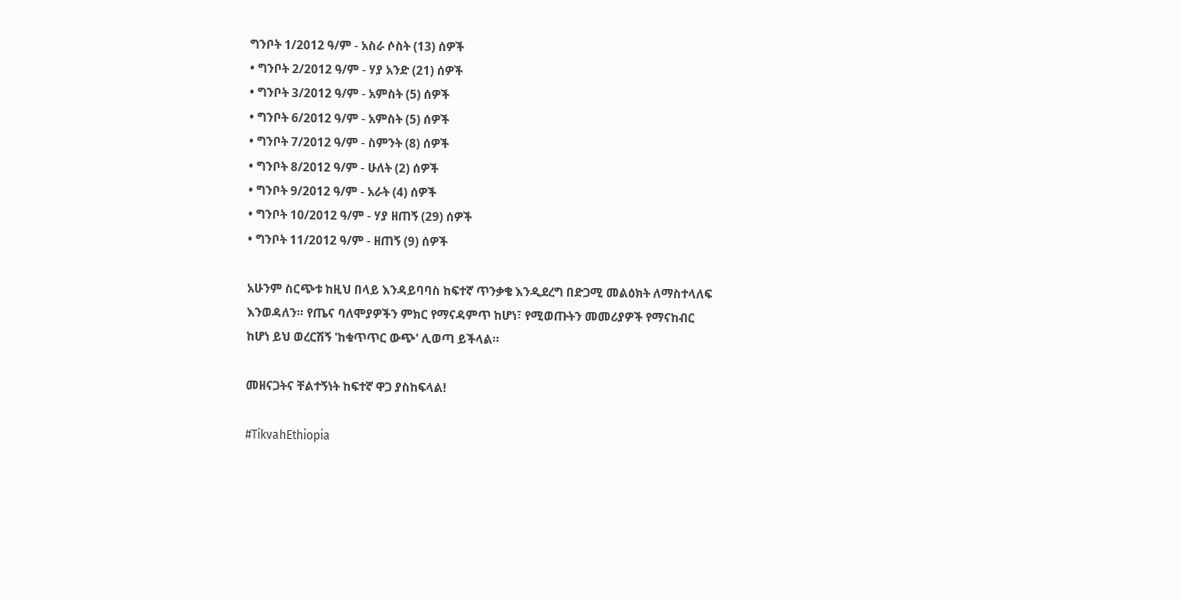ግንቦት 1/2012 ዓ/ም - አስራ ሶስት (13) ሰዎች
• ግንቦት 2/2012 ዓ/ም - ሃያ አንድ (21) ሰዎች
• ግንቦት 3/2012 ዓ/ም - አምስት (5) ሰዎች
• ግንቦት 6/2012 ዓ/ም - አምስት (5) ሰዎች
• ግንቦት 7/2012 ዓ/ም - ስምንት (8) ሰዎች
• ግንቦት 8/2012 ዓ/ም - ሁለት (2) ሰዎች
• ግንቦት 9/2012 ዓ/ም - አራት (4) ሰዎች
• ግንቦት 10/2012 ዓ/ም - ሃያ ዘጠኝ (29) ሰዎች
• ግንቦት 11/2012 ዓ/ም - ዘጠኝ (9) ሰዎች

አሁንም ስርጭቱ ከዚህ በላይ እንዳይባባስ ከፍተኛ ጥንቃቄ እንዲደረግ በድጋሚ መልዕክት ለማስተላለፍ እንወዳለን። የጤና ባለሞያዎችን ምክር የማናዳምጥ ከሆነ፣ የሚወጡትን መመሪያዎች የማናከብር ከሆነ ይህ ወረርሽኝ 'ከቁጥጥር ውጭ' ሊወጣ ይችላል።

መዘናጋትና ቸልተኝነት ከፍተኛ ዋጋ ያስከፍላል!

#TikvahEthiopia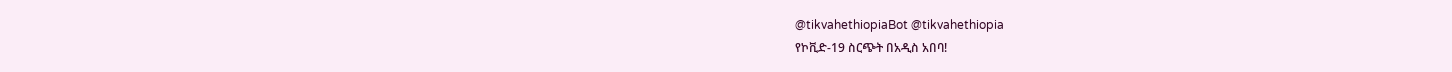@tikvahethiopiaBot @tikvahethiopia
የኮቪድ-19 ስርጭት በአዲስ አበባ!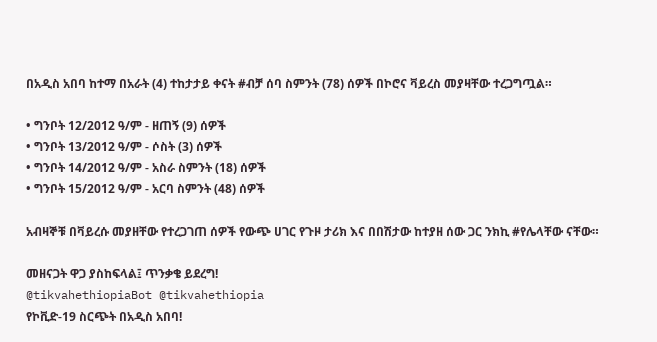በአዲስ አበባ ከተማ በአራት (4) ተከታታይ ቀናት #ብቻ ሰባ ስምንት (78) ሰዎች በኮሮና ቫይረስ መያዛቸው ተረጋግጧል።

• ግንቦት 12/2012 ዓ/ም - ዘጠኝ (9) ሰዎች
• ግንቦት 13/2012 ዓ/ም - ሶስት (3) ሰዎች
• ግንቦት 14/2012 ዓ/ም - አስራ ስምንት (18) ሰዎች
• ግንቦት 15/2012 ዓ/ም - አርባ ስምንት (48) ሰዎች

አብዛኞቹ በቫይረሱ መያዘቸው የተረጋገጠ ሰዎች የውጭ ሀገር የጉዞ ታሪክ እና በበሽታው ከተያዘ ሰው ጋር ንክኪ #የሌላቸው ናቸው።

መዘናጋት ዋጋ ያስከፍላል፤ ጥንቃቄ ይደረግ!
@tikvahethiopiaBot @tikvahethiopia
የኮቪድ-19 ስርጭት በአዲስ አበባ!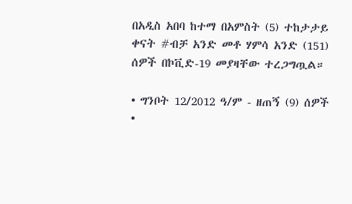በአዲስ አበባ ከተማ በአምስት (5) ተከታታይ ቀናት #ብቻ አንድ መቶ ሃምሳ አንድ (151) ሰዎች በኮቪድ-19 መያዛቸው ተረጋግጧል።

• ግንቦት 12/2012 ዓ/ም - ዘጠኝ (9) ሰዎች
•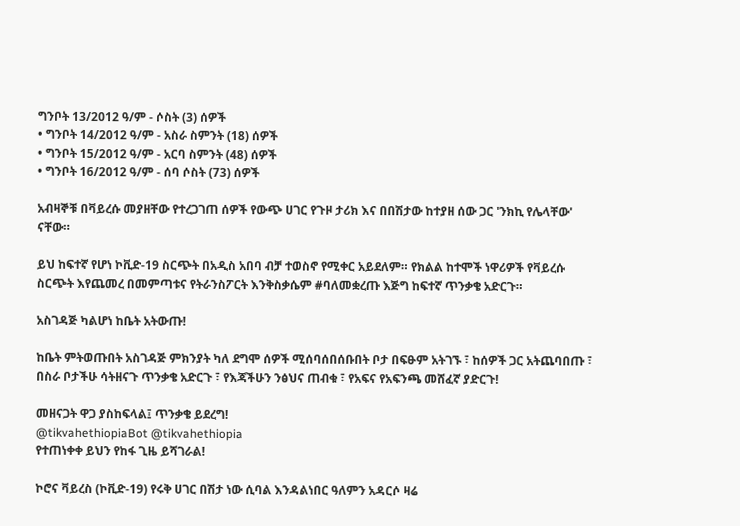ግንቦት 13/2012 ዓ/ም - ሶስት (3) ሰዎች
• ግንቦት 14/2012 ዓ/ም - አስራ ስምንት (18) ሰዎች
• ግንቦት 15/2012 ዓ/ም - አርባ ስምንት (48) ሰዎች
• ግንቦት 16/2012 ዓ/ም - ሰባ ሶስት (73) ሰዎች

አብዛኞቹ በቫይረሱ መያዘቸው የተረጋገጠ ሰዎች የውጭ ሀገር የጉዞ ታሪክ እና በበሽታው ከተያዘ ሰው ጋር 'ንክኪ የሌላቸው' ናቸው።

ይህ ከፍተኛ የሆነ ኮቪድ-19 ስርጭት በአዲስ አበባ ብቻ ተወስኖ የሚቀር አይደለም። የክልል ከተሞች ነዋሪዎች የቫይረሱ ስርጭት እየጨመረ በመምጣቱና የትራንስፖርት እንቅስቃሴም #ባለመቋረጡ እጅግ ከፍተኛ ጥንቃቄ አድርጉ።

አስገዳጅ ካልሆነ ከቤት አትውጡ!

ከቤት ምትወጡበት አስገዳጅ ምክንያት ካለ ደግሞ ሰዎች ሚሰባሰበሰቡበት ቦታ በፍፁም አትገኙ ፣ ከሰዎች ጋር አትጨባበጡ ፣ በስራ ቦታችሁ ሳትዘናጉ ጥንቃቄ አድርጉ ፣ የእጃችሁን ንፅህና ጠብቁ ፣ የአፍና የአፍንጫ መሸፈኛ ያድርጉ!

መዘናጋት ዋጋ ያስከፍላል፤ ጥንቃቄ ይደረግ!
@tikvahethiopiaBot @tikvahethiopia
የተጠነቀቀ ይህን የከፋ ጊዜ ይሻገራል!

ኮሮና ቫይረስ (ኮቪድ-19) የሩቅ ሀገር በሽታ ነው ሲባል እንዳልነበር ዓለምን አዳርሶ ዛሬ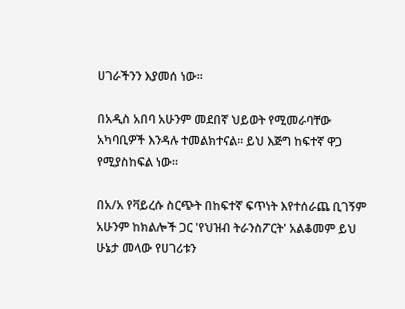ሀገራችንን እያመሰ ነው።

በአዲስ አበባ አሁንም መደበኛ ህይወት የሚመራባቸው አካባቢዎች እንዳሉ ተመልክተናል። ይህ እጅግ ከፍተኛ ዋጋ የሚያስከፍል ነው።

በአ/አ የቫይረሱ ስርጭት በከፍተኛ ፍጥነት እየተሰራጨ ቢገኝም አሁንም ከክልሎች ጋር 'የህዝብ ትራንስፖርት' አልቆመም ይህ ሁኔታ መላው የሀገሪቱን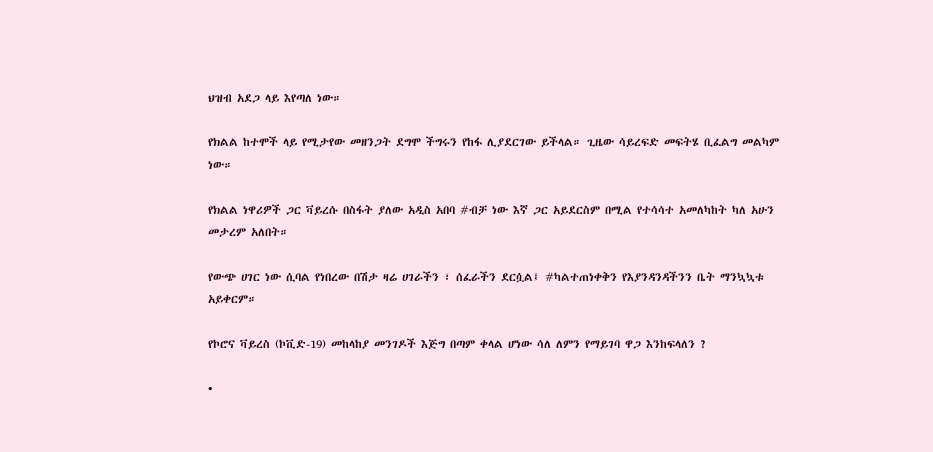ህዝብ አደጋ ላይ እየጣለ ነው።

የክልል ከተሞች ላይ የሚታየው መዘንጋት ደግሞ ችግሩን የከፋ ሊያደርገው ይችላል። ጊዜው ሳይረፍድ መፍትሄ ቢፈልግ መልካም ነው።

የክልል ነዋሪዎች ጋር ቫይረሱ በስፋት ያለው አዲስ አበባ #ብቻ ነው እኛ ጋር አይደርስም በሚል የተሳሳተ አመለካከት ካለ አሁን መታረም አለበት።

የውጭ ሀገር ነው ሲባል የነበረው በሽታ ዛሬ ሀገራችን ፣ ሰፈራችን ደርሷል፤ #ካልተጠነቀቅን የእያንዳንዳችንን ቤት ማንኳኳቱ አይቀርም።

የኮሮና ቫይረስ (ኮቪድ-19) መከላከያ መንገዶች እጅግ በጣም ቀላል ሆነው ሳለ ለምን የማይገባ ዋጋ እንከፍላለን ?

•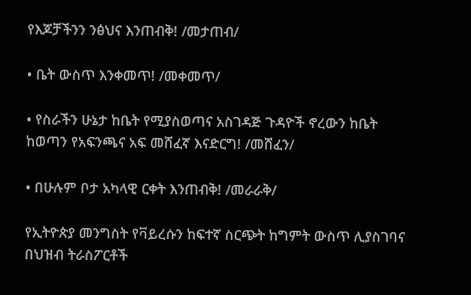የእጆቻችንን ንፅህና እንጠብቅ! /መታጠብ/

• ቤት ውስጥ እንቀመጥ! /መቀመጥ/

• የስራችን ሁኔታ ከቤት የሚያስወጣና አስገዳጅ ጉዳዮች ኖረውን ከቤት ከወጣን የአፍንጫና አፍ መሸፈኛ እናድርግ! /መሸፈን/

• በሁሉም ቦታ አካላዊ ርቀት እንጠብቅ! /መራራቅ/

የኢትዮጵያ መንግስት የቫይረሱን ከፍተኛ ስርጭት ከግምት ውስጥ ሊያስገባና በህዝብ ትራስፖርቶች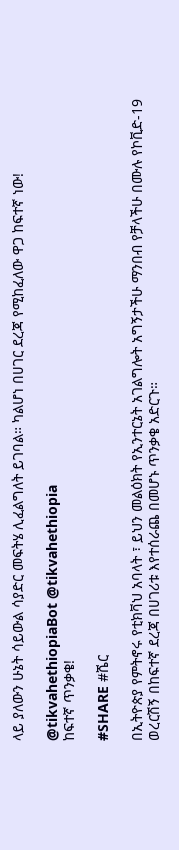ላይ ያለውን ሁኔት ሳይውል ሳያድር መፍትሄ ሊፈልግለት ይገባል። ካልሆነ በሀገር ደረጃ የሚከፈለው ዋጋ ከፍተኛ ነው!

@tikvahethiopiaBot @tikvahethiopia
ከፍተኛ ጥንቃቄ!

#SHARE #ሼር

በኢትዮጵያ የምትኖሩ የቲክቫህ አባላት ፣ ይህን መልዕክት የኢንተርኔት አገልግሎት አግኝታችሁ ማንበብ የቻላችሁ በሙሉ የኮቪድ-19 ወረርሽኝ በከፍተኛ ደረጃ በሀገሪቱ እየተሰራጨ በመሆኑ ጥንቃቄ አድርጉ።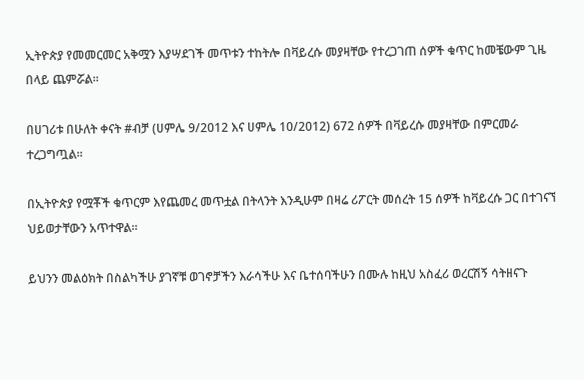ኢትዮጵያ የመመርመር አቅሟን እያሣደገች መጥቱን ተከትሎ በቫይረሱ መያዛቸው የተረጋገጠ ሰዎች ቁጥር ከመቼውም ጊዜ በላይ ጨምሯል።

በሀገሪቱ በሁለት ቀናት #ብቻ (ሀምሌ 9/2012 እና ሀምሌ 10/2012) 672 ሰዎች በቫይረሱ መያዛቸው በምርመራ ተረጋግጧል።

በኢትዮጵያ የሟቾች ቁጥርም እየጨመረ መጥቷል በትላንት እንዲሁም በዛሬ ሪፖርት መሰረት 15 ሰዎች ከቫይረሱ ጋር በተገናኘ ህይወታቸውን አጥተዋል።

ይህንን መልዕክት በስልካችሁ ያገኛቹ ወገኖቻችን እራሳችሁ እና ቤተሰባችሁን በሙሉ ከዚህ አስፈሪ ወረርሽኝ ሳትዘናጉ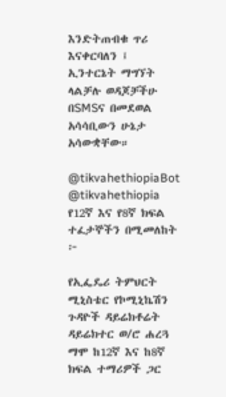እንድትጠብቁ ጥሪ እናቀርባለን ፤ ኢንተርኔት ማግኘት ላልቻሉ ወዳጆቻችሁ በSMSና በመደወል አሳሳቢውን ሁኔታ አሳውቋቸው።

@tikvahethiopiaBot @tikvahethiopia
የ12ኛ እና የ8ኛ ክፍል ተፈታኞችን በሚመለከት ፦

የኢፌዴሪ ትምህርት ሚኒስቴር የኮሚኒኬሽን ጉዳዮች ዳይሬክቶሬት ዳይሬክተር ወ/ሮ ሐረጓ ማሞ ከ12ኛ እና ከ8ኛ ክፍል ተማሪዎች ጋር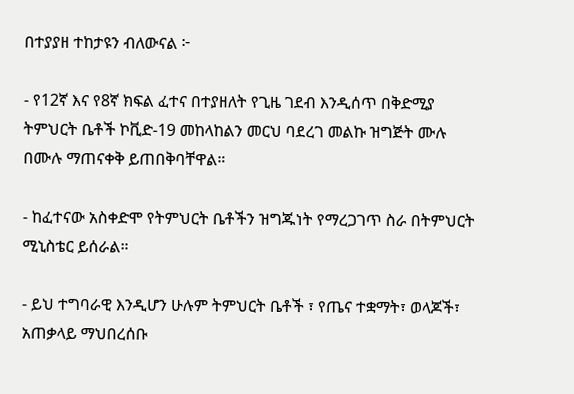በተያያዘ ተከታዩን ብለውናል ፦

- የ12ኛ እና የ8ኛ ክፍል ፈተና በተያዘለት የጊዜ ገደብ እንዲሰጥ በቅድሚያ ትምህርት ቤቶች ኮቪድ-19 መከላከልን መርህ ባደረገ መልኩ ዝግጅት ሙሉ በሙሉ ማጠናቀቅ ይጠበቅባቸዋል።

- ከፈተናው አስቀድሞ የትምህርት ቤቶችን ዝግጁነት የማረጋገጥ ስራ በትምህርት ሚኒስቴር ይሰራል።

- ይህ ተግባራዊ እንዲሆን ሁሉም ትምህርት ቤቶች ፣ የጤና ተቋማት፣ ወላጆች፣ አጠቃላይ ማህበረሰቡ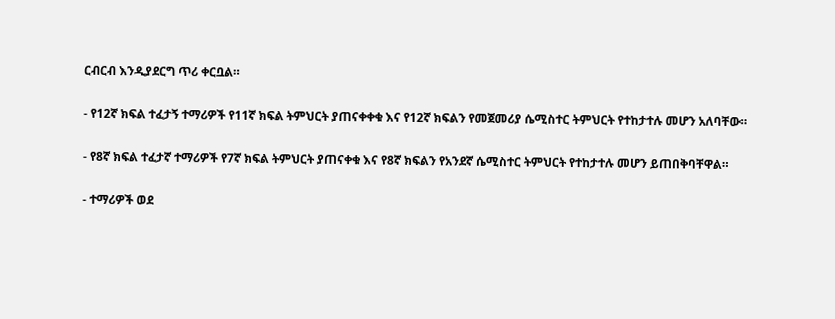ርብርብ እንዲያደርግ ጥሪ ቀርቧል።

- የ12ኛ ክፍል ተፈታኝ ተማሪዎች የ11ኛ ክፍል ትምህርት ያጠናቀቀቁ እና የ12ኛ ክፍልን የመጀመሪያ ሴሚስተር ትምህርት የተከታተሉ መሆን አለባቸው።

- የ8ኛ ክፍል ተፈታኛ ተማሪዎች የ7ኛ ክፍል ትምህርት ያጠናቀቁ እና የ8ኛ ክፍልን የአንደኛ ሴሚስተር ትምህርት የተከታተሉ መሆን ይጠበቅባቸዋል።

- ተማሪዎች ወደ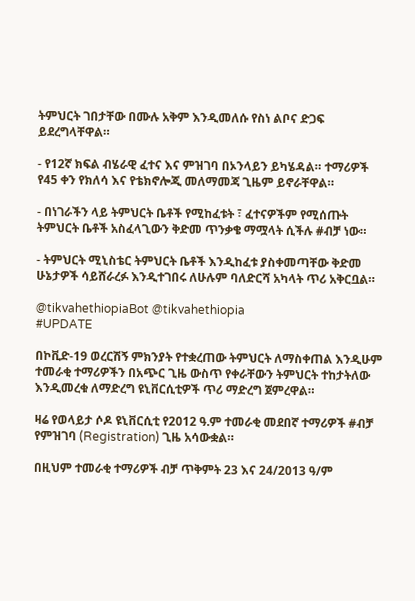ትምህርት ገበታቸው በሙሉ አቅም እንዲመለሱ የስነ ልቦና ድጋፍ ይደረግላቸዋል።

- የ12ኛ ክፍል ብሄራዊ ፈተና እና ምዝገባ በኦንላይን ይካሄዳል። ተማሪዎች የ45 ቀን የክለሳ እና የቴክኖሎጂ መለማመጃ ጊዜም ይኖራቸዋል።

- በነገራችን ላይ ትምህርት ቤቶች የሚከፈቱት ፣ ፈተናዎችም የሚሰጡት ትምህርት ቤቶች አስፈላጊውን ቅድመ ጥንቃቄ ማሟላት ሲችሉ #ብቻ ነው።

- ትምህርት ሚኒስቴር ትምህርት ቤቶች እንዲከፈቱ ያስቀመጣቸው ቅድመ ሁኔታዎች ሳይሸራረፉ እንዲተገበሩ ለሁሉም ባለድርሻ አካላት ጥሪ አቅርቧል።

@tikvahethiopiaBot @tikvahethiopia
#UPDATE

በኮቪድ-19 ወረርሽኝ ምክንያት የተቋረጠው ትምህርት ለማስቀጠል እንዲሁም ተመራቂ ተማሪዎችን በአጭር ጊዜ ውስጥ የቀራቸውን ትምህርት ተከታትለው እንዲመረቁ ለማድረግ ዩኒቨርሲቲዎች ጥሪ ማድረግ ጀምረዋል።

ዛሬ የወላይታ ሶዶ ዩኒቨርሲቲ የ2012 ዓ.ም ተመራቂ መደበኛ ተማሪዎች #ብቻ የምዝገባ (Registration) ጊዜ አሳውቋል።

በዚህም ተመራቂ ተማሪዎች ብቻ ጥቅምት 23 እና 24/2013 ዓ/ም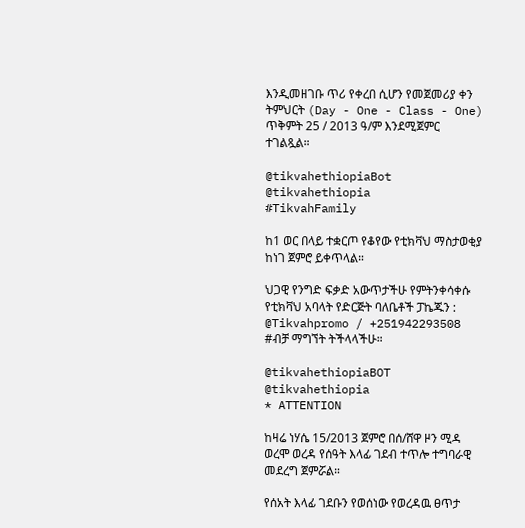እንዲመዘገቡ ጥሪ የቀረበ ሲሆን የመጀመሪያ ቀን ትምህርት (Day - One - Class - One) ጥቅምት 25 / 2013 ዓ/ም እንደሚጀምር ተገልጿል።

@tikvahethiopiaBot @tikvahethiopia
#TikvahFamily

ከ1 ወር በላይ ተቋርጦ የቆየው የቲክቫህ ማስታወቂያ ከነገ ጀምሮ ይቀጥላል።

ህጋዊ የንግድ ፍቃድ አውጥታችሁ የምትንቀሳቀሱ የቲክቫህ አባላት የድርጅት ባለቤቶች ፓኬጁን : @Tikvahpromo / +251942293508 #ብቻ ማግኘት ትችላላችሁ።

@tikvahethiopiaBOT @tikvahethiopia
* ATTENTION

ከዛሬ ነሃሴ 15/2013 ጀምሮ በሰ/ሸዋ ዞን ሚዳ ወረሞ ወረዳ የሰዓት እላፊ ገደብ ተጥሎ ተግባራዊ መደረግ ጀምሯል።

የሰአት እላፊ ገደቡን የወሰነው የወረዳዉ ፀጥታ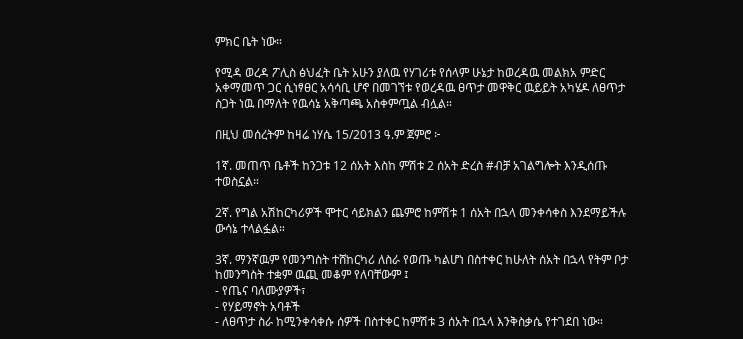ምክር ቤት ነው።

የሚዳ ወረዳ ፖሊስ ፅህፈት ቤት አሁን ያለዉ የሃገሪቱ የሰላም ሁኔታ ከወረዳዉ መልክአ ምድር አቀማመጥ ጋር ሲነፃፀር አሳሳቢ ሆኖ በመገኘቱ የወረዳዉ ፀጥታ መዋቅር ዉይይት አካሄዶ ለፀጥታ ስጋት ነዉ በማለት የዉሳኔ አቅጣጫ አስቀምጧል ብሏል።

በዚህ መሰረትም ከዛሬ ነሃሴ 15/2013 ዓ.ም ጀምሮ ፦

1ኛ. መጠጥ ቤቶች ከንጋቱ 12 ሰአት እስከ ምሽቱ 2 ሰአት ድረስ #ብቻ አገልግሎት እንዲሰጡ ተወስኗል።

2ኛ. የግል አሽከርካሪዎች ሞተር ሳይክልን ጨምሮ ከምሽቱ 1 ሰአት በኋላ መንቀሳቀስ እንደማይችሉ ውሳኔ ተላልፏል።

3ኛ. ማንኛዉም የመንግስት ተሸከርካሪ ለስራ የወጡ ካልሆነ በስተቀር ከሁለት ሰአት በኋላ የትም ቦታ ከመንግስት ተቋም ዉጪ መቆም የለባቸውም ፤
- የጤና ባለሙያዎች፣
- የሃይማኖት አባቶች
- ለፀጥታ ስራ ከሚንቀሳቀሱ ሰዎች በስተቀር ከምሽቱ 3 ሰአት በኋላ እንቅስቃሴ የተገደበ ነው።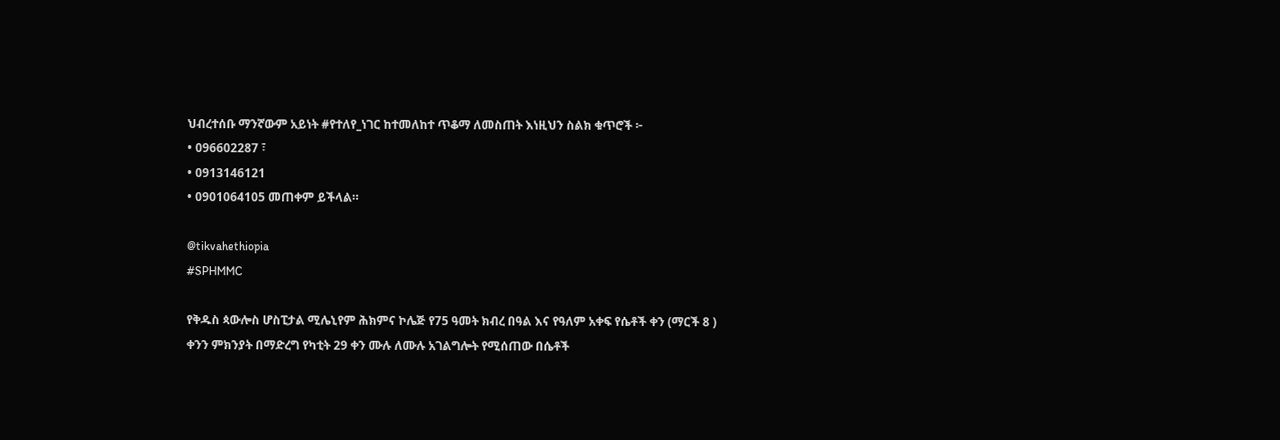ህብረተሰቡ ማንኛውም አይነት #የተለየ_ነገር ከተመለከተ ጥቆማ ለመስጠት እነዚህን ስልክ ቁጥሮች ፦
• 096602287 ፣
• 0913146121
• 0901064105 መጠቀም ይችላል።

@tikvahethiopia
#SPHMMC

የቅዱስ ጳውሎስ ሆስፒታል ሚሌኒየም ሕክምና ኮሌጅ የ75 ዓመት ክብረ በዓል እና የዓለም አቀፍ የሴቶች ቀን (ማርች 8 ) ቀንን ምክንያት በማድረግ የካቲት 29 ቀን ሙሉ ለሙሉ አገልግሎት የሚሰጠው በሴቶች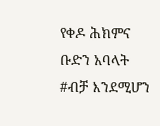የቀዶ ሕክምና ቡድን አባላት #ብቻ እንደሚሆን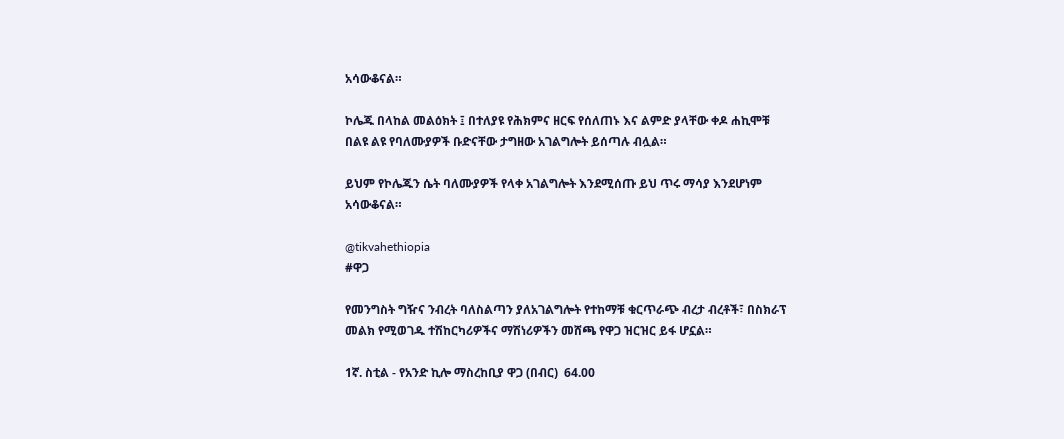አሳውቆናል።

ኮሌጁ በላከል መልዕክት ፤ በተለያዩ የሕክምና ዘርፍ የሰለጠኑ እና ልምድ ያላቸው ቀዶ ሐኪሞቹ በልዩ ልዩ የባለሙያዎች ቡድናቸው ታግዘው አገልግሎት ይሰጣሉ ብሏል።

ይህም የኮሌጁን ሴት ባለሙያዎች የላቀ አገልግሎት እንደሚሰጡ ይህ ጥሩ ማሳያ እንደሆነም አሳውቆናል።

@tikvahethiopia
#ዋጋ

የመንግስት ግዥና ንብረት ባለስልጣን ያለአገልግሎት የተከማቹ ቁርጥራጭ ብረታ ብረቶች፣ በስክራፕ መልክ የሚወገዱ ተሽከርካሪዎችና ማሽነሪዎችን መሸጫ የዋጋ ዝርዝር ይፋ ሆኗል።

1ኛ. ስቲል - የአንድ ኪሎ ማስረከቢያ ዋጋ (በብር)  64.00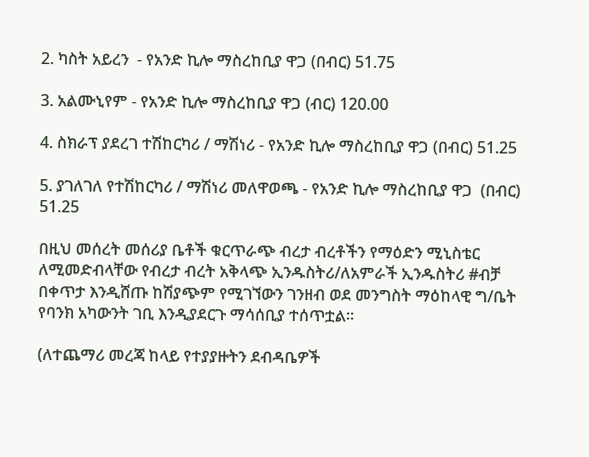2. ካስት አይረን  - የአንድ ኪሎ ማስረከቢያ ዋጋ (በብር) 51.75

3. አልሙኒየም - የአንድ ኪሎ ማስረከቢያ ዋጋ (ብር) 120.00

4. ስክራፕ ያደረገ ተሽከርካሪ / ማሽነሪ - የአንድ ኪሎ ማስረከቢያ ዋጋ (በብር) 51.25

5. ያገለገለ የተሽከርካሪ / ማሽነሪ መለዋወጫ - የአንድ ኪሎ ማስረከቢያ ዋጋ  (በብር) 51.25

በዚህ መሰረት መሰሪያ ቤቶች ቁርጥራጭ ብረታ ብረቶችን የማዕድን ሚኒስቴር ለሚመድብላቸው የብረታ ብረት አቅላጭ ኢንዱስትሪ/ለአምራች ኢንዱስትሪ #ብቻ በቀጥታ እንዲሸጡ ከሽያጭም የሚገኘውን ገንዘብ ወደ መንግስት ማዕከላዊ ግ/ቤት የባንክ አካውንት ገቢ እንዲያደርጉ ማሳሰቢያ ተሰጥቷል።

(ለተጨማሪ መረጃ ከላይ የተያያዙትን ደብዳቤዎች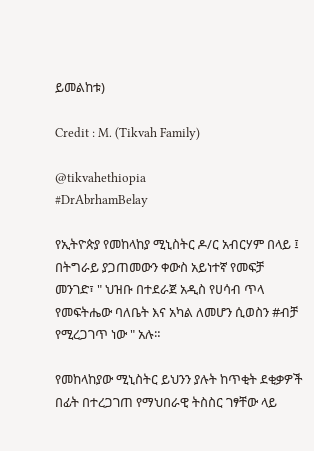ይመልከቱ)

Credit : M. (Tikvah Family)

@tikvahethiopia
#DrAbrhamBelay

የኢትዮጵያ የመከላከያ ሚኒስትር ዶ/ር አብርሃም በላይ ፤ በትግራይ ያጋጠመውን ቀውስ አይነተኛ የመፍቻ መንገድ፣ " ህዝቡ በተደራጀ አዲስ የሀሳብ ጥላ የመፍትሔው ባለቤት እና አካል ለመሆን ሲወስን #ብቻ የሚረጋገጥ ነው " አሉ።

የመከላከያው ሚኒስትር ይህንን ያሉት ከጥቂት ደቂቃዎች በፊት በተረጋገጠ የማህበራዊ ትስስር ገፃቸው ላይ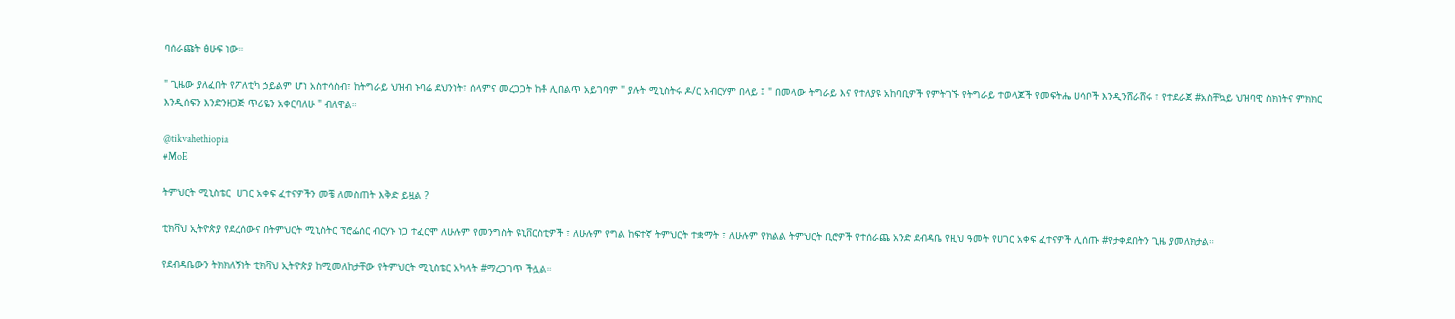ባሰራጩት ፅሁፍ ነው።

" ጊዜው ያለፈበት የፖለቲካ ኃይልም ሆነ አስተሳስብ፣ ከትግራይ ህዝብ ኑባሬ ደህንነት፣ ሰላምና መረጋጋት ከቶ ሊበልጥ አይገባም " ያሉት ሚኒስትሩ ዶ/ር አብርሃም በላይ ፤ " በመላው ትግራይ እና የተለያዩ አከባቢዎች የምትገኙ የትግራይ ተወላጆች የመፍትሔ ሀሳቦች እንዲንሸራሸሩ ፣ የተደራጀ #አስቸኳይ ህዝባዊ ስክነትና ምክክር እንዲሰፍን እንድንዘጋጅ ጥሪዬን አቀርባለሁ " ብለዋል።

@tikvahethiopia
#MoE

ትምህርት ሚኒስቴር  ሀገር አቀፍ ፈተናዎችን መቼ ለመስጠት እቅድ ይዟል ?

ቲክቫህ ኢትዮጵያ የደረሰውና በትምህርት ሚኒስትር ፕሮፌሰር ብርሃኑ ነጋ ተፈርሞ ለሁሉም የመንግስት ዩኒቨርስቲዎች ፣ ለሁሉም የግል ከፍተኛ ትምህርት ተቋማት ፣ ለሁሉም የክልል ትምህርት ቢሮዎች የተሰራጨ አንድ ደብዳቤ የዚህ ዓመት የሀገር አቀፍ ፈተናዎች ሊሰጡ #የታቀደበትን ጊዜ ያመለክታል።

የደብዳቤውን ትክክለኝነት ቲክቫህ ኢትዮጵያ ከሚመለከታቸው የትምህርት ሚኒስቴር አካላት #ማረጋገጥ ችሏል።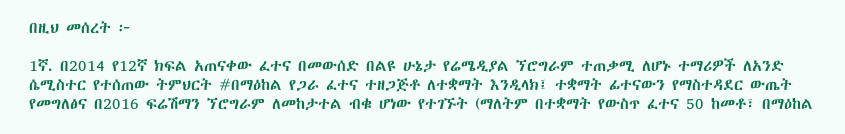በዚህ መሰረት ፦

1ኛ. በ2014 የ12ኛ ክፍል አጠናቀው ፈተና በመውሰድ በልዩ ሁኔታ የሬሜዲያል ኘሮግራም ተጠቃሚ ለሆኑ ተማሪዎች ለአንድ ሴሚስተር የተሰጠው ትምህርት #በማዕከል የጋራ ፈተና ተዘጋጅቶ ለተቋማት እንዲላክ፤ ተቋማት ፊተናውን የማስተዳደር ውጤት የመግለፅና በ2016 ፍሬሽማን ኘሮግራም ለመከታተል ብቁ ሆነው የተገኙት (ማለትም በተቋማት የውስጥ ፈተና 50 ከመቶ፣ በማዕከል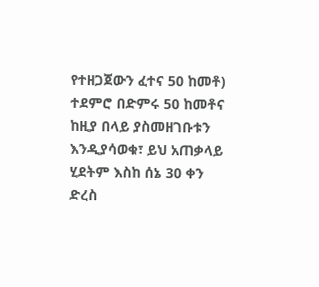የተዘጋጀውን ፈተና 50 ከመቶ) ተደምሮ በድምሩ 50 ከመቶና ከዚያ በላይ ያስመዘገቡቱን እንዲያሳወቁ፣ ይህ አጠቃላይ ሂደትም እስከ ሰኔ 30 ቀን ድረስ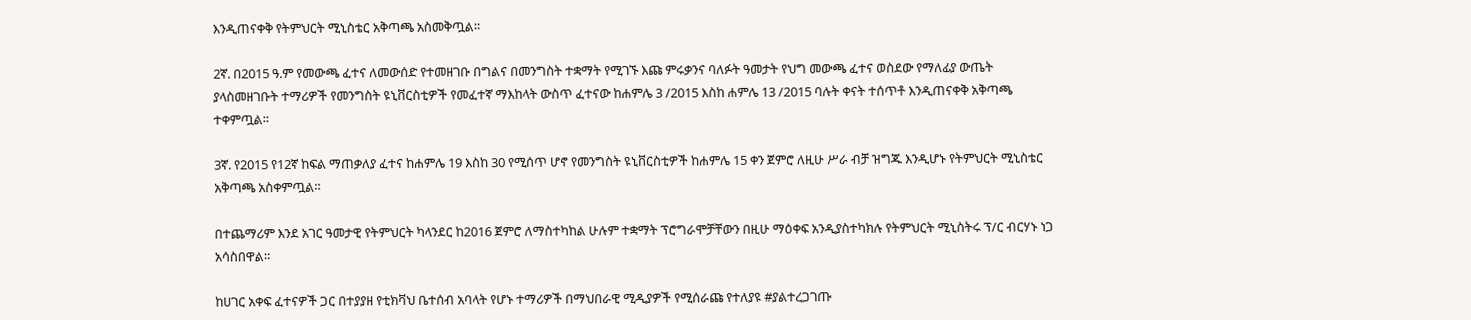እንዲጠናቀቅ የትምህርት ሚኒስቴር አቅጣጫ አስመቅጧል።

2ኛ. በ2015 ዓ.ም የመውጫ ፈተና ለመውሰድ የተመዘገቡ በግልና በመንግስት ተቋማት የሚገኙ እጩ ምሩቃንና ባለፉት ዓመታት የህግ መውጫ ፈተና ወስደው የማለፊያ ውጤት ያላስመዘገቡት ተማሪዎች የመንግስት ዩኒቨርስቲዎች የመፈተኛ ማእከላት ውስጥ ፈተናው ከሐምሌ 3 /2015 እስከ ሐምሌ 13 /2015 ባሉት ቀናት ተሰጥቶ እንዲጠናቀቅ አቅጣጫ ተቀምጧል።

3ኛ. የ2015 የ12ኛ ከፍል ማጠቃለያ ፈተና ከሐምሌ 19 እስከ 30 የሚሰጥ ሆኖ የመንግስት ዩኒቨርስቲዎች ከሐምሌ 15 ቀን ጀምሮ ለዚሁ ሥራ ብቻ ዝግጁ እንዲሆኑ የትምህርት ሚኒስቴር አቅጣጫ አስቀምጧል።

በተጨማሪም እንደ አገር ዓመታዊ የትምህርት ካላንደር ከ2016 ጀምሮ ለማስተካከል ሁሉም ተቋማት ፕሮግራሞቻቸውን በዚሁ ማዕቀፍ አንዲያስተካክሉ የትምህርት ሚኒስትሩ ፕ/ር ብርሃኑ ነጋ አሳስበዋል።

ከሀገር አቀፍ ፈተናዎች ጋር በተያያዘ የቲክቫህ ቤተሰብ አባላት የሆኑ ተማሪዎች በማህበራዊ ሚዲያዎች የሚሰራጩ የተለያዩ #ያልተረጋገጡ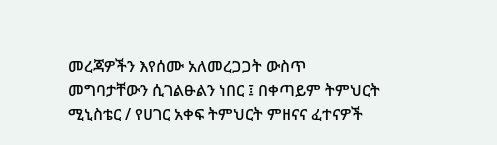መረጃዎችን እየሰሙ አለመረጋጋት ውስጥ መግባታቸውን ሲገልፁልን ነበር ፤ በቀጣይም ትምህርት ሚኒስቴር / የሀገር አቀፍ ትምህርት ምዘናና ፈተናዎች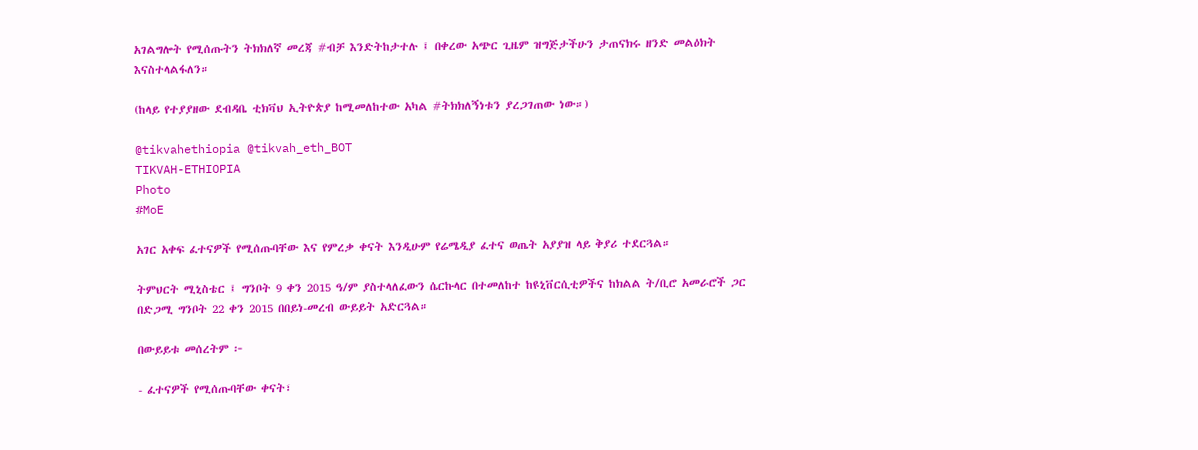አገልግሎት የሚሰጡትን ትክክለኛ መረጃ #ብቻ እንድትከታተሉ ፤ በቀረው አጭር ጊዜም ዝግጅታችሁን ታጠናክሩ ዘንድ መልዕክት እናስተላልፋለን።

(ከላይ የተያያዘው ደብዳቤ ቲክቫህ ኢትዮጵያ ከሚመለከተው አካል #ትክክለኝነቱን ያረጋገጠው ነው።)

@tikvahethiopia @tikvah_eth_BOT
TIKVAH-ETHIOPIA
Photo
#MoE

አገር አቀፍ ፈተናዎች የሚሰጡባቸው እና የምረቃ ቀናት እንዲሁም የሬሜዲያ ፈተና ወጤት አያያዝ ላይ ቅያሪ ተደርጓል።

ትምህርት ሚኒስቴር ፤ ግንቦት 9 ቀን 2015 ዓ/ም ያስተላለፈውን ሴርኩላር በተመለከተ ከዩኒቨርሲቲዎችና ከክልል ት/ቢሮ አመራሮች ጋር በድጋሚ ግንቦት 22 ቀን 2015 በበይነ-መረብ ውይይት አድርጓል።

በውይይቱ መሰረትም ፦

- ፈተናዎች የሚሰጡባቸው ቀናት፣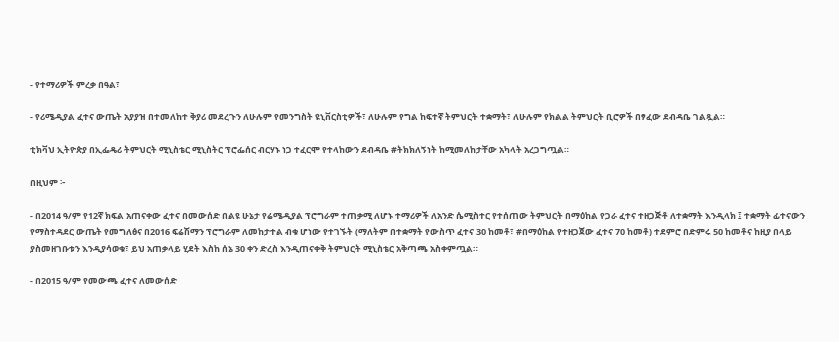- የተማሪዎች ምረቃ በዓል፣

- የሪሜዲያል ፈተና ውጤት አያያዝ በተመለከተ ቅያሪ መደረጉን ለሁሉም የመንግስት ዩኒቨርስቲዎች፣ ለሁሉም የግል ከፍተኛ ትምህርት ተቋማት፣ ለሁሉም የክልል ትምህርት ቢሮዎች በፃፈው ደብዳቤ ገልጿል።

ቲክቫህ ኢትዮጵያ በኢፌዴሪ ትምህርት ሚኒስቴር ሚኒስትር ፕሮፌሰር ብርሃኑ ነጋ ተፈርሞ የተላከውን ደብዳቤ #ትክክለኝነት ከሚመለከታቸው አካላት አረጋግጧል።

በዚህም ፦

- በ2014 ዓ/ም የ12ኛ ክፍል አጠናቀው ፈተና በመውሰድ በልዩ ሁኔታ የሬሜዲያል ፕሮግራም ተጠቃሚ ለሆኑ ተማሪዎች ለአንድ ሴሚስተር የተሰጠው ትምህርት በማዕከል የጋራ ፈተና ተዘጋጅቶ ለተቋማት እንዲላክ ፤ ተቋማት ፊተናውን የማስተዳደር ውጤት የመግለፅና በ2016 ፍሬሽማን ፕሮግራም ለመከታተል ብቁ ሆነው የተገኙት (ማለትም በተቋማት የውስጥ ፈተና 30 ከመቶ፣ #በማዕከል የተዘጋጀው ፈተና 70 ከመቶ) ተደምሮ በድምሩ 50 ከመቶና ከዚያ በላይ ያስመዘገቡቱን እንዲያሳወቁ፣ ይህ አጠቃላይ ሂደት እስከ ሰኔ 30 ቀን ድረስ እንዲጠናቀቅ ትምህርት ሚኒስቴር አቅጣጫ አስቀምጧል።

- በ2015 ዓ/ም የመውጫ ፈተና ለመውሰድ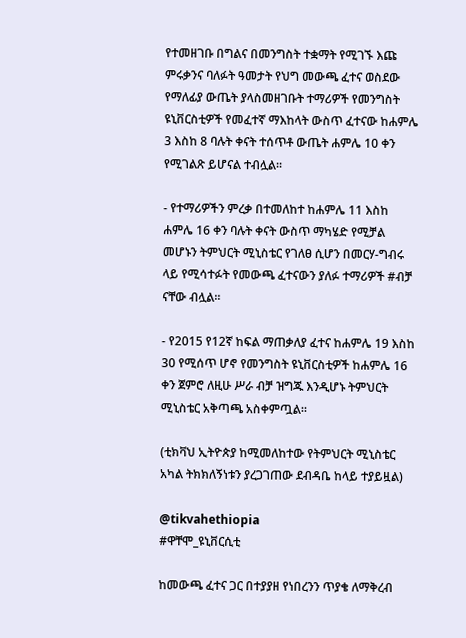የተመዘገቡ በግልና በመንግስት ተቋማት የሚገኙ እጩ ምሩቃንና ባለፉት ዓመታት የህግ መውጫ ፈተና ወስደው የማለፊያ ውጤት ያላስመዘገቡት ተማሪዎች የመንግስት ዩኒቨርስቲዎች የመፈተኛ ማእከላት ውስጥ ፈተናው ከሐምሌ 3 እስከ 8 ባሉት ቀናት ተሰጥቶ ውጤት ሐምሌ 10 ቀን የሚገልጽ ይሆናል ተብሏል።

- የተማሪዎችን ምረቃ በተመለከተ ከሐምሌ 11 እስከ ሐምሌ 16 ቀን ባሉት ቀናት ውስጥ ማካሄድ የሚቻል መሆኑን ትምህርት ሚኒስቴር የገለፀ ሲሆን በመርሃ-ግብሩ ላይ የሚሳተፉት የመውጫ ፈተናውን ያለፉ ተማሪዎች #ብቻ ናቸው ብሏል።

- የ2015 የ12ኛ ከፍል ማጠቃለያ ፈተና ከሐምሌ 19 እስከ 30 የሚሰጥ ሆኖ የመንግስት ዩኒቨርስቲዎች ከሐምሌ 16 ቀን ጀምሮ ለዚሁ ሥራ ብቻ ዝግጁ እንዲሆኑ ትምህርት ሚኒስቴር አቅጣጫ አስቀምጧል።

(ቲክቫህ ኢትዮጵያ ከሚመለከተው የትምህርት ሚኒስቴር አካል ትክክለኝነቱን ያረጋገጠው ደብዳቤ ከላይ ተያይዟል)

@tikvahethiopia
#ዋቸሞ_ዩኒቨርሲቲ

ከመውጫ ፈተና ጋር በተያያዘ የነበረንን ጥያቄ ለማቅረብ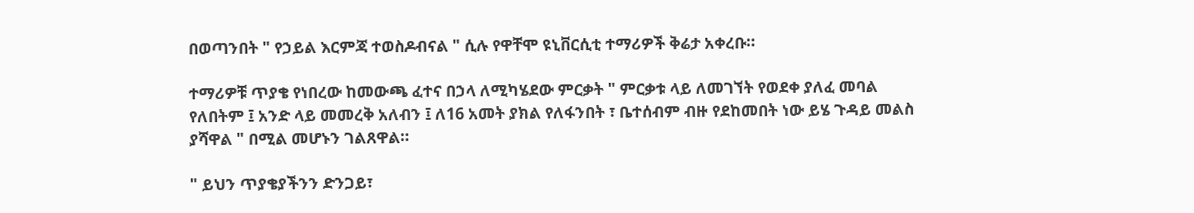በወጣንበት " የኃይል እርምጃ ተወስዶብናል " ሲሉ የዋቸሞ ዩኒቨርሲቲ ተማሪዎች ቅሬታ አቀረቡ።

ተማሪዎቹ ጥያቄ የነበረው ከመውጫ ፈተና በኃላ ለሚካሄደው ምርቃት " ምርቃቱ ላይ ለመገኘት የወደቀ ያለፈ መባል የለበትም ፤ አንድ ላይ መመረቅ አለብን ፤ ለ16 አመት ያክል የለፋንበት ፣ ቤተሰብም ብዙ የደከመበት ነው ይሄ ጉዳይ መልስ ያሻዋል " በሚል መሆኑን ገልጸዋል።

" ይህን ጥያቄያችንን ድንጋይ፣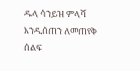ዱላ ሳንይዝ ምላሻ እንዲሰጠን ለመጠየቅ ሰልፍ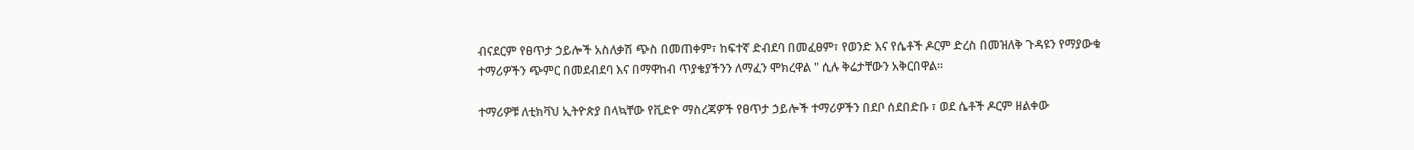ብናደርም የፀጥታ ኃይሎች አስለቃሽ ጭስ በመጠቀም፣ ከፍተኛ ድብደባ በመፈፀም፣ የወንድ እና የሴቶች ዶርም ድረስ በመዝለቅ ጉዳዩን የማያውቁ ተማሪዎችን ጭምር በመደብደባ እና በማዋከብ ጥያቄያችንን ለማፈን ሞክረዋል " ሲሉ ቅሬታቸውን አቅርበዋል።

ተማሪዎቹ ለቲክቫህ ኢትዮጵያ በላኳቸው የቪድዮ ማስረጃዎች የፀጥታ ኃይሎች ተማሪዎችን በደቦ ሰደበድቡ ፣ ወደ ሴቶች ዶርም ዘልቀው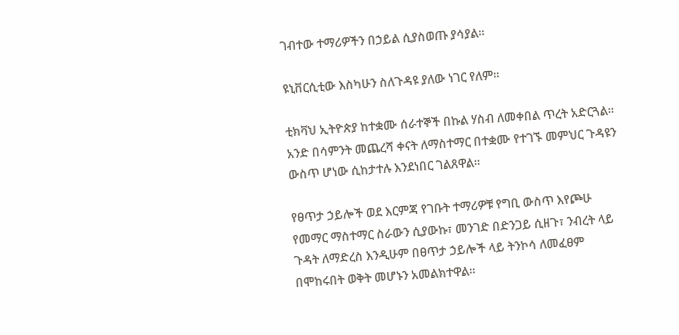ገብተው ተማሪዎችን በኃይል ሲያስወጡ ያሳያል።

ዩኒቨርሲቲው እስካሁን ስለጉዳዩ ያለው ነገር የለም።

ቲክቫህ ኢትዮጵያ ከተቋሙ ሰራተኞች በኩል ሃስብ ለመቀበል ጥረት አድርጓል። አንድ በሳምንት መጨረሻ ቀናት ለማስተማር በተቋሙ የተገኙ መምህር ጉዳዩን ውስጥ ሆነው ሲከታተሉ እንደነበር ገልጸዋል።

የፀጥታ ኃይሎች ወደ እርምጃ የገቡት ተማሪዎቹ የግቢ ውስጥ እየጮሁ የመማር ማስተማር ስራውን ሲያውኩ፣ መንገድ በድንጋይ ሲዘጉ፣ ንብረት ላይ ጉዳት ለማድረስ እንዲሁም በፀጥታ ኃይሎች ላይ ትንኮሳ ለመፈፀም በሞከሩበት ወቅት መሆኑን አመልክተዋል።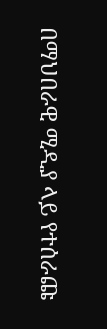በማህበራዊ ሚዲያ ላይ የተሰራጩ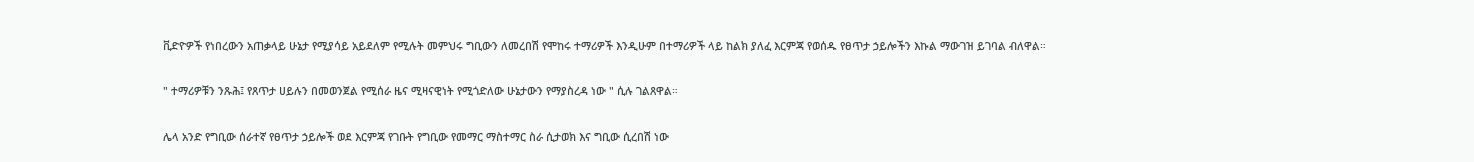ቪድዮዎች የነበረውን አጠቃላይ ሁኔታ የሚያሳይ አይደለም የሚሉት መምህሩ ግቢውን ለመረበሽ የሞከሩ ተማሪዎች እንዲሁም በተማሪዎች ላይ ከልክ ያለፈ እርምጃ የወሰዱ የፀጥታ ኃይሎችን እኩል ማውገዝ ይገባል ብለዋል።

" ተማሪዎቹን ንጹሕ፤ የጸጥታ ሀይሉን በመወንጀል የሚሰራ ዜና ሚዛናዊነት የሚጎድለው ሁኔታውን የማያስረዳ ነው " ሲሉ ገልጸዋል።

ሌላ አንድ የግቢው ሰራተኛ የፀጥታ ኃይሎች ወደ እርምጃ የገቡት የግቢው የመማር ማስተማር ስራ ሲታወክ እና ግቢው ሲረበሽ ነው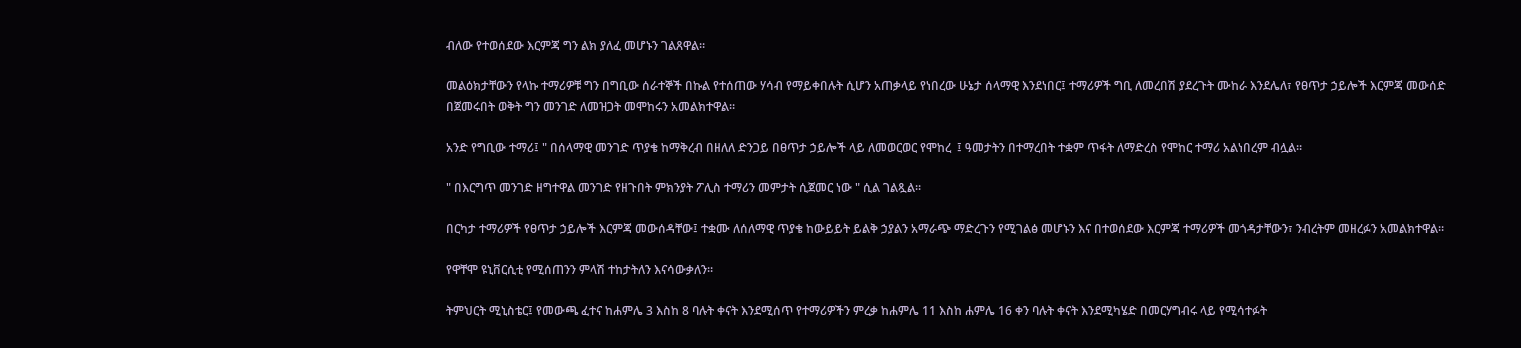ብለው የተወሰደው እርምጃ ግን ልክ ያለፈ መሆኑን ገልጸዋል።

መልዕክታቸውን የላኩ ተማሪዎቹ ግን በግቢው ሰራተኞች በኩል የተሰጠው ሃሳብ የማይቀበሉት ሲሆን አጠቃላይ የነበረው ሁኔታ ሰላማዊ እንደነበር፤ ተማሪዎች ግቢ ለመረበሽ ያደረጉት ሙከራ እንደሌለ፣ የፀጥታ ኃይሎች እርምጃ መውሰድ በጀመሩበት ወቅት ግን መንገድ ለመዝጋት መሞከሩን አመልክተዋል።

አንድ የግቢው ተማሪ፤ " በሰላማዊ መንገድ ጥያቄ ከማቅረብ በዘለለ ድንጋይ በፀጥታ ኃይሎች ላይ ለመወርወር የሞከረ  ፤ ዓመታትን በተማረበት ተቋም ጥፋት ለማድረስ የሞከር ተማሪ አልነበረም ብሏል።

" በእርግጥ መንገድ ዘግተዋል መንገድ የዘጉበት ምክንያት ፖሊስ ተማሪን መምታት ሲጀመር ነው " ሲል ገልጿል።

በርካታ ተማሪዎች የፀጥታ ኃይሎች እርምጃ መውሰዳቸው፤ ተቋሙ ለሰለማዊ ጥያቄ ከውይይት ይልቅ ኃያልን አማራጭ ማድረጉን የሚገልፅ መሆኑን እና በተወሰደው እርምጃ ተማሪዎች መጎዳታቸውን፣ ንብረትም መዘረፉን አመልክተዋል።

የዋቸሞ ዩኒቨርሲቲ የሚሰጠንን ምላሽ ተከታትለን እናሳውቃለን።

ትምህርት ሚኒስቴር፤ የመውጫ ፈተና ከሐምሌ 3 እስከ 8 ባሉት ቀናት እንደሚሰጥ የተማሪዎችን ምረቃ ከሐምሌ 11 እስከ ሐምሌ 16 ቀን ባሉት ቀናት እንደሚካሄድ በመርሃግብሩ ላይ የሚሳተፉት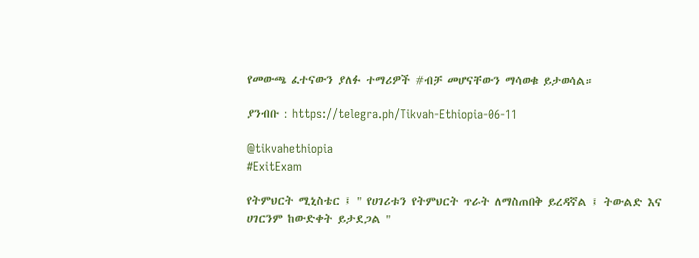የመውጫ ፈተናውን ያለፉ ተማሪዎች #ብቻ መሆናቸውን ማሳወቁ ይታወሳል።

ያንብቡ : https://telegra.ph/Tikvah-Ethiopia-06-11

@tikvahethiopia
#ExitExam

የትምህርት ሚኒስቴር ፤ " የሀገሪቱን የትምህርት ጥራት ለማስጠበቅ ይረዳኛል ፤ ትውልድ እና ሀገርንም ከውድቀት ይታደጋል "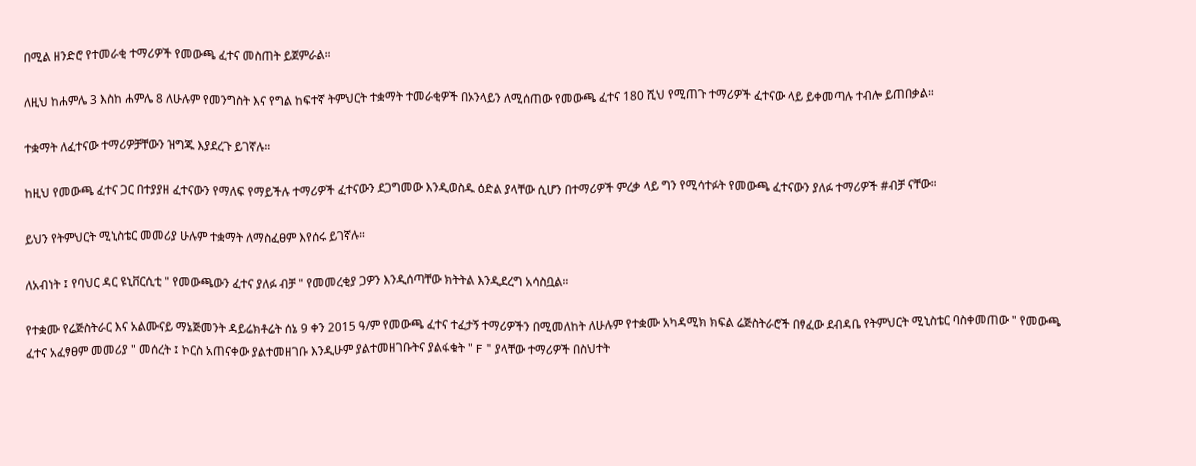በሚል ዘንድሮ የተመራቂ ተማሪዎች የመውጫ ፈተና መስጠት ይጀምራል።

ለዚህ ከሐምሌ 3 እስከ ሐምሌ 8 ለሁሉም የመንግስት እና የግል ከፍተኛ ትምህርት ተቋማት ተመራቂዎች በኦንላይን ለሚሰጠው የመውጫ ፈተና 180 ሺህ የሚጠጉ ተማሪዎች ፈተናው ላይ ይቀመጣሉ ተብሎ ይጠበቃል።

ተቋማት ለፈተናው ተማሪዎቻቸውን ዝግጁ እያደረጉ ይገኛሉ።

ከዚህ የመውጫ ፈተና ጋር በተያያዘ ፈተናውን የማለፍ የማይችሉ ተማሪዎች ፈተናውን ደጋግመው እንዲወስዱ ዕድል ያላቸው ሲሆን በተማሪዎች ምረቃ ላይ ግን የሚሳተፉት የመውጫ ፈተናውን ያለፉ ተማሪዎች #ብቻ ናቸው።

ይህን የትምህርት ሚኒስቴር መመሪያ ሁሉም ተቋማት ለማስፈፀም እየሰሩ ይገኛሉ።

ለአብነት ፤ የባህር ዳር ዩኒቨርሲቲ " የመውጫውን ፈተና ያለፉ ብቻ " የመመረቂያ ጋዎን እንዲሰጣቸው ክትትል እንዲደረግ አሳስቧል።

የተቋሙ የሬጅስትራር እና አልሙናይ ማኔጅመንት ዳይሬክቶሬት ሰኔ 9 ቀን 2015 ዓ/ም የመውጫ ፈተና ተፈታኝ ተማሪዎችን በሚመለከት ለሁሉም የተቋሙ አካዳሚክ ክፍል ሬጅስትራሮች በፃፈው ደብዳቤ የትምህርት ሚኒስቴር ባስቀመጠው " የመውጫ ፈተና አፈፃፀም መመሪያ " መሰረት ፤ ኮርስ አጠናቀው ያልተመዘገቡ እንዲሁም ያልተመዘገቡትና ያልፋቁት " F " ያላቸው ተማሪዎች በስህተት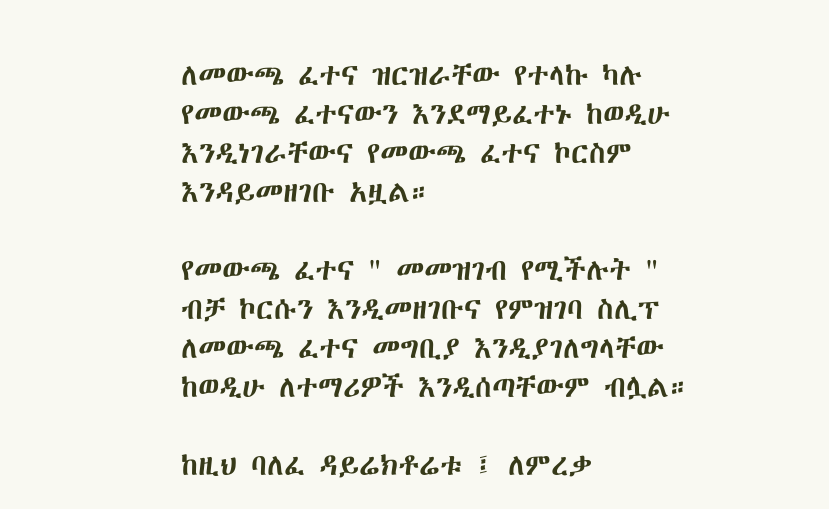ለመውጫ ፈተና ዝርዝራቸው የተላኩ ካሉ የመውጫ ፈተናውን እንደማይፈተኑ ከወዲሁ እንዲነገራቸውና የመውጫ ፈተና ኮርስም እንዳይመዘገቡ አዟል።

የመውጫ ፈተና " መመዝገብ የሚችሉት " ብቻ ኮርሱን እንዲመዘገቡና የምዝገባ ስሊፕ ለመውጫ ፈተና መግቢያ እንዲያገለግላቸው ከወዲሁ ለተማሪዎች እንዲሰጣቸውም ብሏል።

ከዚህ ባለፈ ዳይሬክቶሬቱ ፤ ለምረቃ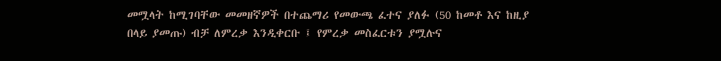መሟላት ከሚገባቸው መመዘኛዎች በተጨማሪ የመውጫ ፈተና ያለፉ (50 ከመቶ እና ከዚያ በላይ ያመጡ) ብቻ ለምረቃ እንዲቀርቡ ፤ የምረቃ መስፈርቱን ያሟሉና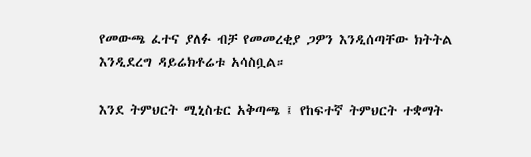የመውጫ ፈተና ያለፉ ብቻ የመመረቂያ ጋዎን እንዲሰጣቸው ክትትል እንዲደረግ ዳይሬክቶሬቱ አሳስቧል።

እንደ ትምህርት ሚኒስቴር አቅጣጫ ፤ የከፍተኛ ትምህርት ተቋማት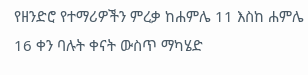የዘንድሮ የተማሪዎችን ምረቃ ከሐምሌ 11 እስከ ሐምሌ 16 ቀን ባሉት ቀናት ውስጥ ማካሄድ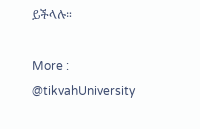ይችላሉ።

More : @tikvahUniversity